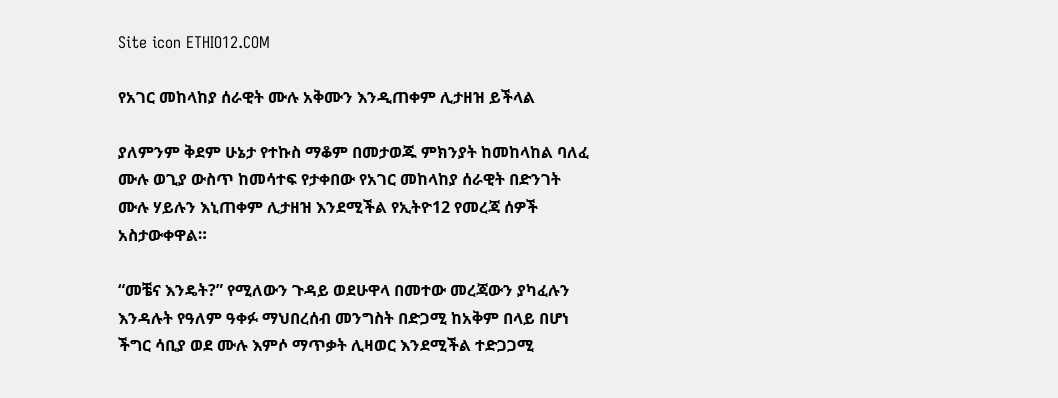Site icon ETHIO12.COM

የአገር መከላከያ ሰራዊት ሙሉ አቅሙን እንዲጠቀም ሊታዘዝ ይችላል

ያለምንም ቅደም ሁኔታ የተኩስ ማቆም በመታወጁ ምክንያት ከመከላከል ባለፈ ሙሉ ወጊያ ውስጥ ከመሳተፍ የታቀበው የአገር መከላከያ ሰራዊት በድንገት ሙሉ ሃይሉን እኒጠቀም ሊታዘዝ እንደሚችል የኢትዮ12 የመረጃ ሰዎች አስታውቀዋል።

“መቼና እንዴት?” የሚለውን ጉዳይ ወደሁዋላ በመተው መረጃውን ያካፈሉን እንዳሉት የዓለም ዓቀፉ ማህበረሰብ መንግስት በድጋሚ ከአቅም በላይ በሆነ ችግር ሳቢያ ወደ ሙሉ እምሶ ማጥቃት ሊዛወር እንደሚችል ተድጋጋሚ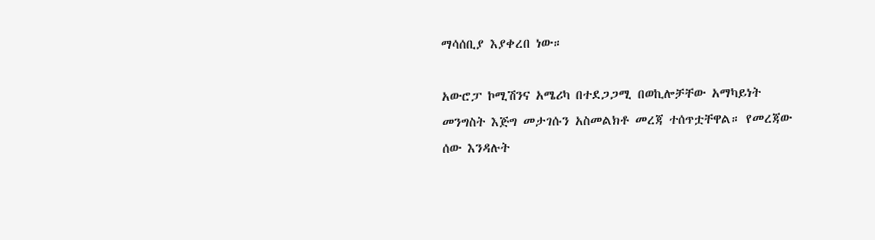ማሳሰቢያ እያቀረበ ነው።

አውሮፓ ኮሚሽንና አሜሪካ በተደጋጋሚ በወኪሎቻቸው አማካይነት መንግስት እጅግ መታገሱን አስመልክቶ መረጃ ተሰጥቷቸዋል። የመረጃው ሰው እንዳሉት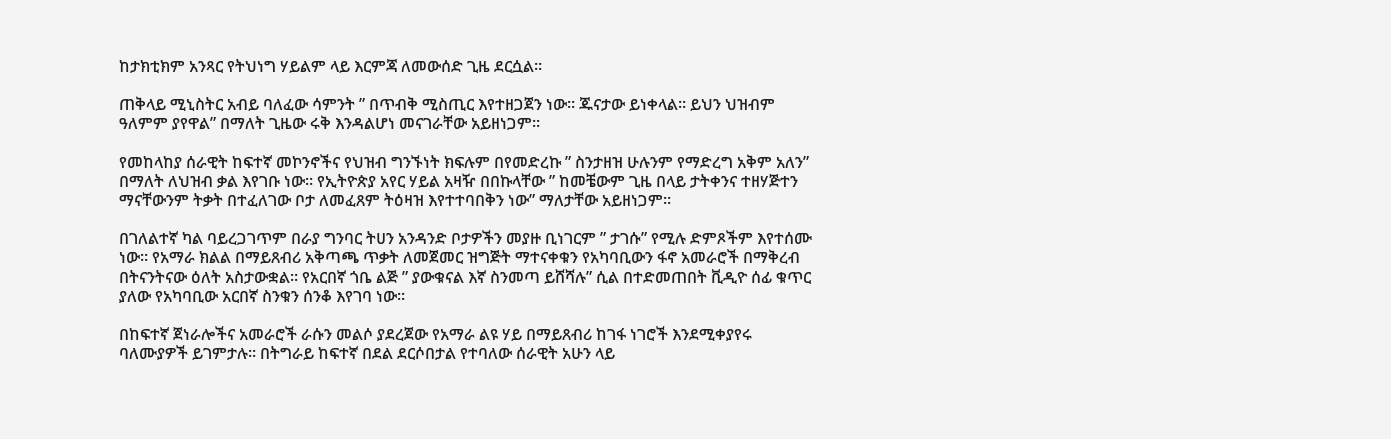ከታክቲክም አንጻር የትህነግ ሃይልም ላይ እርምጃ ለመውሰድ ጊዜ ደርሷል።

ጠቅላይ ሚኒስትር አብይ ባለፈው ሳምንት ” በጥብቅ ሚስጢር እየተዘጋጀን ነው። ጁናታው ይነቀላል። ይህን ህዝብም ዓለምም ያየዋል” በማለት ጊዜው ሩቅ እንዳልሆነ መናገራቸው አይዘነጋም።

የመከላከያ ሰራዊት ከፍተኛ መኮንኖችና የህዝብ ግንኙነት ክፍሉም በየመድረኩ ” ስንታዘዝ ሁሉንም የማድረግ አቅም አለን” በማለት ለህዝብ ቃል እየገቡ ነው። የኢትዮጵያ አየር ሃይል አዛዥ በበኩላቸው ” ከመቼውም ጊዜ በላይ ታትቀንና ተዘሃጅተን ማናቸውንም ትቃት በተፈለገው ቦታ ለመፈጸም ትዕዛዝ እየተተባበቅን ነው” ማለታቸው አይዘነጋም።

በገለልተኛ ካል ባይረጋገጥም በራያ ግንባር ትሀን አንዳንድ ቦታዎችን መያዙ ቢነገርም ” ታገሱ” የሚሉ ድምጾችም እየተሰሙ ነው። የአማራ ክልል በማይጸብሪ አቅጣጫ ጥቃት ለመጀመር ዝግጅት ማተናቀቁን የአካባቢውን ፋኖ አመራሮች በማቅረብ በትናንትናው ዕለት አስታውቋል። የአርበኛ ጎቤ ልጅ ” ያውቁናል እኛ ስንመጣ ይሸሻሉ” ሲል በተድመጠበት ቪዲዮ ሰፊ ቁጥር ያለው የአካባቢው አርበኛ ስንቁን ሰንቆ እየገባ ነው።

በከፍተኛ ጀነራሎችና አመራሮች ራሱን መልሶ ያደረጀው የአማራ ልዩ ሃይ በማይጸብሪ ከገፋ ነገሮች እንደሚቀያየሩ ባለሙያዎች ይገምታሉ። በትግራይ ከፍተኛ በደል ደርሶበታል የተባለው ሰራዊት አሁን ላይ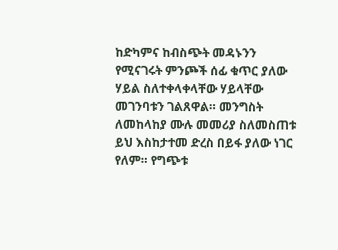ከድካምና ከብስጭት መዳኑንን የሚናገሩት ምንጮች ሰፊ ቁጥር ያለው ሃይል ስለተቀላቀላቸው ሃይላቸው መገንባቱን ገልጸዋል። መንግስት ለመከላከያ ሙሉ መመሪያ ስለመስጠቱ ይህ እስከታተመ ድረስ በይፋ ያለው ነገር የለም። የግጭቱ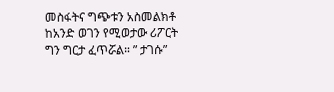መስፋትና ግጭቱን አስመልክቶ ከአንድ ወገን የሚወታው ሪፖርት ግን ግርታ ፈጥሯል። ” ታገሱ”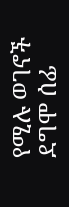የሚሉ ወገኖች ደግሞ ሰፊ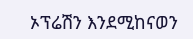ኦፕሬሽን እንደሚከናወን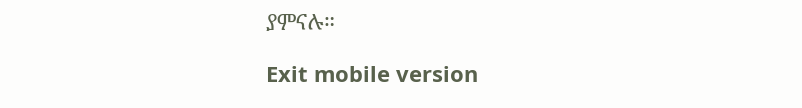ያምናሉ።

Exit mobile version